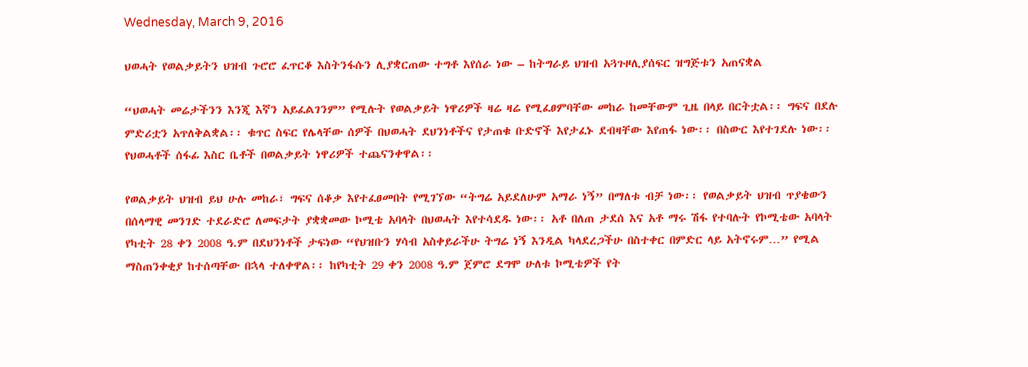Wednesday, March 9, 2016

ህወሓት የወልቃይትን ህዝብ ጉሮሮ ፈጥርቆ እስትንፋሱን ሊያቋርጠው ተግቶ እየሰራ ነው – ከትግራይ ህዝብ አጓጉዞሊያሰፍር ዝግጅቱን አጠናቋል

“ህወሓት መሬታችንን እንጂ እኛን አይፈልገንም” የሚሉት የወልቃይት ነዋሪዎች ዛሬ ዛሬ የሚፈፀምባቸው መከራ ከመቸውም ጊዜ በላይ በርትቷል፡፡ ግፍና በደሉ ምድሪቷን አጥለቅልቋል፡፡ ቁጥር ስፍር የሌላቸው ሰዎች በህወሓት ደህንነቶችና የታጠቁ ቡድኖች እየታፈኑ ደብዛቸው እየጠፋ ነው፡፡ በስውር እየተገደሉ ነው፡፡ የህወሓቶች ሰፋፊ እስር ቤቶች በወልቃይት ነዋሪዎች ተጨናንቀዋል፡፡

የወልቃይት ህዝብ ይህ ሁሉ መከራ፣ ግፍና ሰቆቃ እየተፈፀመበት የሚገኘው “ትግሬ አይደለሁም አማራ ነኝ” በማለቱ ብቻ ነው፡፡ የወልቃይት ህዝብ ጥያቄውን በሰላማዊ መንገድ ተደራድሮ ለመፍታት ያቋቋመው ኮሚቴ አባላት በህወሓት እየተሳደዱ ነው፡፡ አቶ በለጠ ታደሰ እና አቶ ማሩ ሽፋ የተባሉት የኮሚቴው አባላት የካቲት 28 ቀን 2008 ዓ.ም በደህንነቶች ታፍነው “የህዝቡን ሃሳብ አስቀይራችሁ ትግሬ ነኝ እንዲል ካላደረጋችሁ በስተቀር በምድር ላይ አትኖሩም…” የሚል ማስጠንቀቂያ ከተሰጣቸው በኋላ ተለቀዋል፡፡ ከየካቲት 29 ቀን 2008 ዓ.ም ጀምሮ ደግሞ ሁለቱ ኮሚቴዎች የት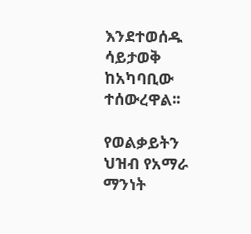እንደተወሰዱ ሳይታወቅ ከአካባቢው ተሰውረዋል፡፡

የወልቃይትን ህዝብ የአማራ ማንነት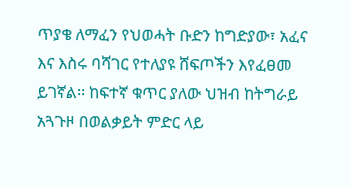ጥያቄ ለማፈን የህወሓት ቡድን ከግድያው፣ አፈና እና እስሩ ባሻገር የተለያዩ ሸፍጦችን እየፈፀመ ይገኛል፡፡ ከፍተኛ ቁጥር ያለው ህዝብ ከትግራይ አጓጉዞ በወልቃይት ምድር ላይ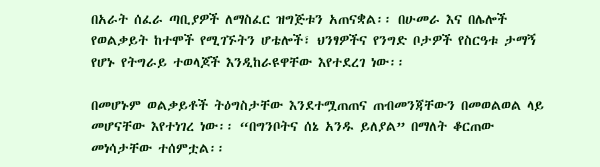በአራት ሰፈራ ጣቢያዎች ለማስፈር ዝግጅቱን አጠናቋል፡፡ በሁመራ እና በሌሎች የወልቃይት ከተሞች የሚገኙትን ሆቴሎች፣ ህንፃዎችና የንግድ ቦታዎች የስርዓቱ ታማኝ የሆኑ የትግራይ ተወላጆች እንዲከራዩዋቸው እየተደረገ ነው፡፡

በመሆኑም ወልቃይቶች ትዕግስታቸው እንደተሟጠጠና ጠብመንጃቸውን በመወልወል ላይ መሆናቸው እየተነገረ ነው፡፡ “በግንቦትና ሰኔ አንዱ ይለያል” በማለት ቆርጠው መነሳታቸው ተሰምቷል፡፡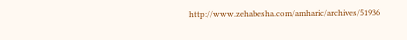http://www.zehabesha.com/amharic/archives/51936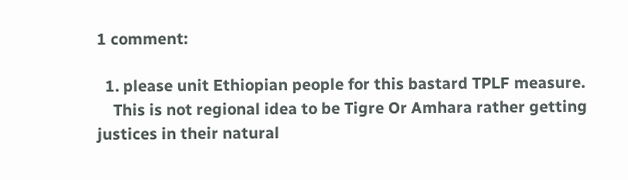1 comment:

  1. please unit Ethiopian people for this bastard TPLF measure.
    This is not regional idea to be Tigre Or Amhara rather getting justices in their natural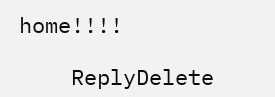home!!!!

    ReplyDelete